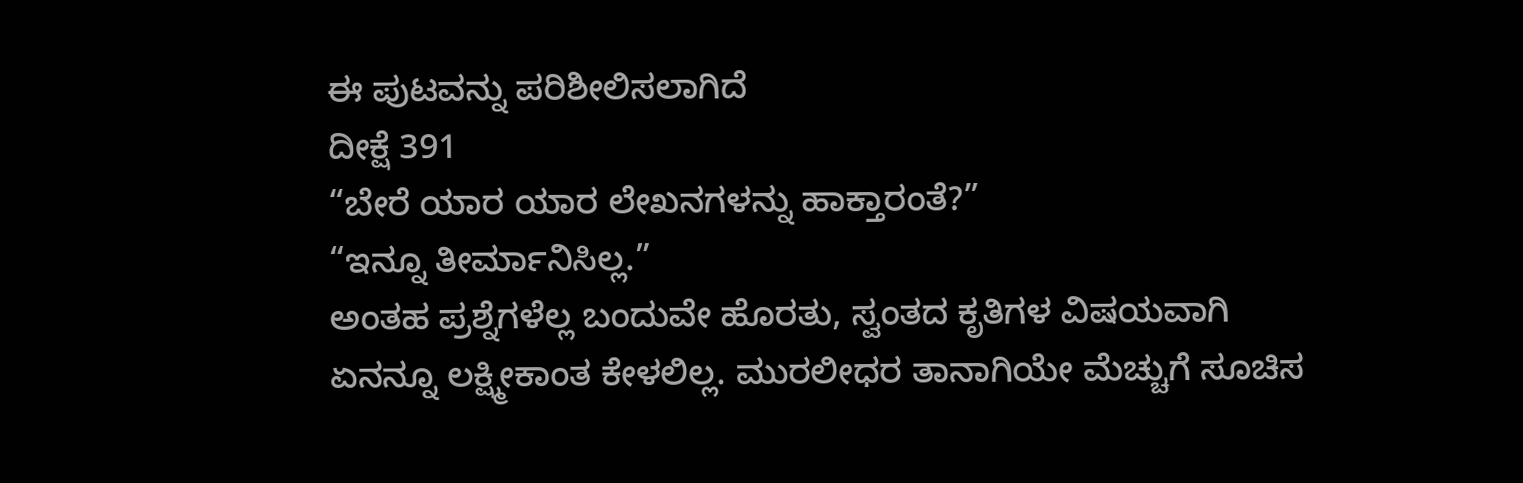ಈ ಪುಟವನ್ನು ಪರಿಶೀಲಿಸಲಾಗಿದೆ
ದೀಕ್ಷೆ 391
“ಬೇರೆ ಯಾರ ಯಾರ ಲೇಖನಗಳನ್ನು ಹಾಕ್ತಾರಂತೆ?”
“ಇನ್ನೂ ತೀರ್ಮಾನಿಸಿಲ್ಲ.”
ಅಂತಹ ಪ್ರಶ್ನೆಗಳೆಲ್ಲ ಬಂದುವೇ ಹೊರತು, ಸ್ವಂತದ ಕೃತಿಗಳ ವಿಷಯವಾಗಿ
ಏನನ್ನೂ ಲಕ್ಷ್ಮೀಕಾಂತ ಕೇಳಲಿಲ್ಲ. ಮುರಲೀಧರ ತಾನಾಗಿಯೇ ಮೆಚ್ಚುಗೆ ಸೂಚಿಸ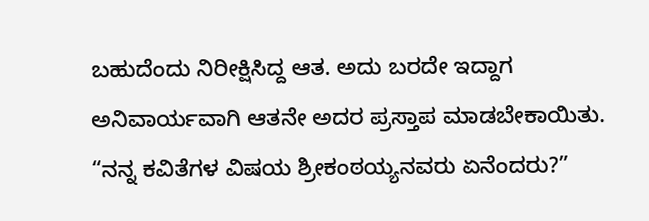ಬಹುದೆಂದು ನಿರೀಕ್ಷಿಸಿದ್ದ ಆತ. ಅದು ಬರದೇ ಇದ್ದಾಗ ಅನಿವಾರ್ಯವಾಗಿ ಆತನೇ ಅದರ ಪ್ರಸ್ತಾಪ ಮಾಡಬೇಕಾಯಿತು.
“ನನ್ನ ಕವಿತೆಗಳ ವಿಷಯ ಶ್ರೀಕಂಠಯ್ಯನವರು ಏನೆಂದರು?”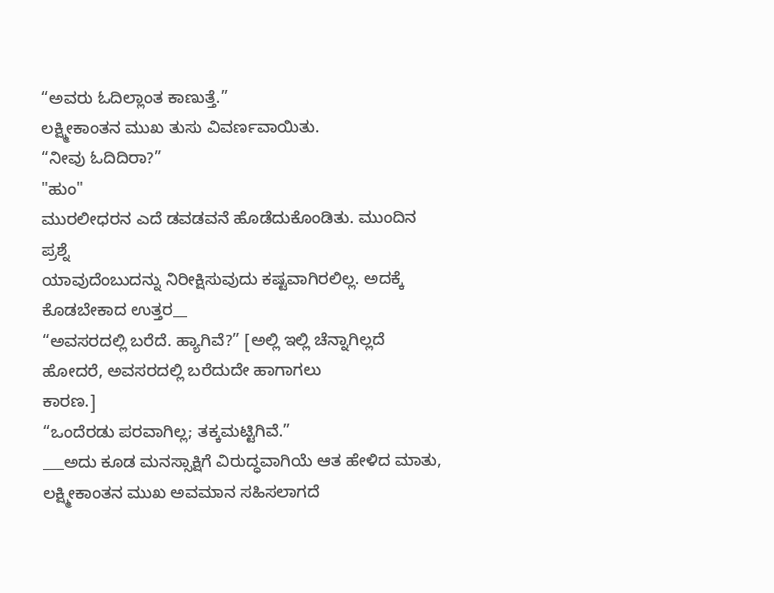“ಅವರು ಓದಿಲ್ಲಾಂತ ಕಾಣುತ್ತೆ.”
ಲಕ್ಷ್ಮೀಕಾಂತನ ಮುಖ ತುಸು ವಿವರ್ಣವಾಯಿತು.
“ನೀವು ಓದಿದಿರಾ?”
"ಹುಂ"
ಮುರಲೀಧರನ ಎದೆ ಡವಡವನೆ ಹೊಡೆದುಕೊಂಡಿತು. ಮುಂದಿನ ಪ್ರಶ್ನೆ
ಯಾವುದೆಂಬುದನ್ನು ನಿರೀಕ್ಷಿಸುವುದು ಕಷ್ಟವಾಗಿರಲಿಲ್ಲ. ಅದಕ್ಕೆ ಕೊಡಬೇಕಾದ ಉತ್ತರ__
“ಅವಸರದಲ್ಲಿ ಬರೆದೆ. ಹ್ಯಾಗಿವೆ?” [ಅಲ್ಲಿ ಇಲ್ಲಿ ಚೆನ್ನಾಗಿಲ್ಲದೆ ಹೋದರೆ, ಅವಸರದಲ್ಲಿ ಬರೆದುದೇ ಹಾಗಾಗಲು
ಕಾರಣ.]
“ಒಂದೆರಡು ಪರವಾಗಿಲ್ಲ; ತಕ್ಕಮಟ್ಟಿಗಿವೆ.”
___ಅದು ಕೂಡ ಮನಸ್ಸಾಕ್ಷಿಗೆ ವಿರುದ್ಧವಾಗಿಯೆ ಆತ ಹೇಳಿದ ಮಾತು,
ಲಕ್ಷ್ಮೀಕಾಂತನ ಮುಖ ಅವಮಾನ ಸಹಿಸಲಾಗದೆ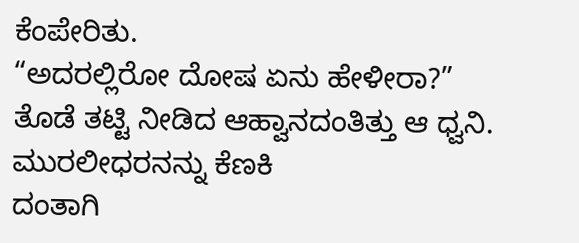ಕೆಂಪೇರಿತು.
“ಅದರಲ್ಲಿರೋ ದೋಷ ಏನು ಹೇಳೀರಾ?”
ತೊಡೆ ತಟ್ಟಿ ನೀಡಿದ ಆಹ್ವಾನದಂತಿತ್ತು ಆ ಧ್ವನಿ. ಮುರಲೀಧರನನ್ನು ಕೆಣಕಿ
ದಂತಾಗಿ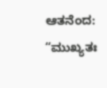ಆತನೆಂದ:
“ಮುಖ್ಯತಃ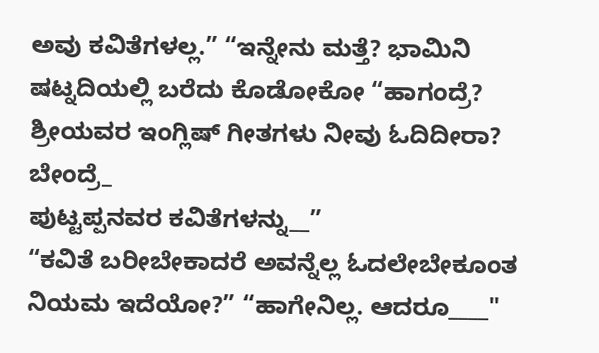ಅವು ಕವಿತೆಗಳಲ್ಲ.” “ಇನ್ನೇನು ಮತ್ತೆ? ಭಾಮಿನಿ ಷಟ್ನದಿಯಲ್ಲಿ ಬರೆದು ಕೊಡೋಕೋ “ಹಾಗಂದ್ರೆ? ಶ್ರೀಯವರ ಇಂಗ್ಲಿಷ್ ಗೀತಗಳು ನೀವು ಓದಿದೀರಾ? ಬೇಂದ್ರೆ_
ಪುಟ್ಟಪ್ಪನವರ ಕವಿತೆಗಳನ್ನು__”
“ಕವಿತೆ ಬರೀಬೇಕಾದರೆ ಅವನ್ನೆಲ್ಲ ಓದಲೇಬೇಕೂಂತ ನಿಯಮ ಇದೆಯೋ?” “ಹಾಗೇನಿಲ್ಲ. ಆದರೂ____"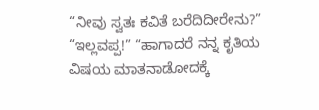“ನೀವು ಸ್ವತಃ ಕವಿತೆ ಬರೆದಿದೀರೇನು?” “ಇಲ್ಲವಪ್ಪ!” “ಹಾಗಾದರೆ ನನ್ನ ಕೃತಿಯ ವಿಷಯ ಮಾತನಾಡೋದಕ್ಕೆ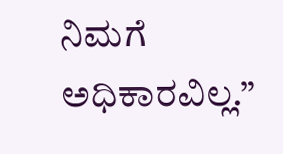ನಿಮಗೆ ಅಧಿಕಾರವಿಲ್ಲ.”